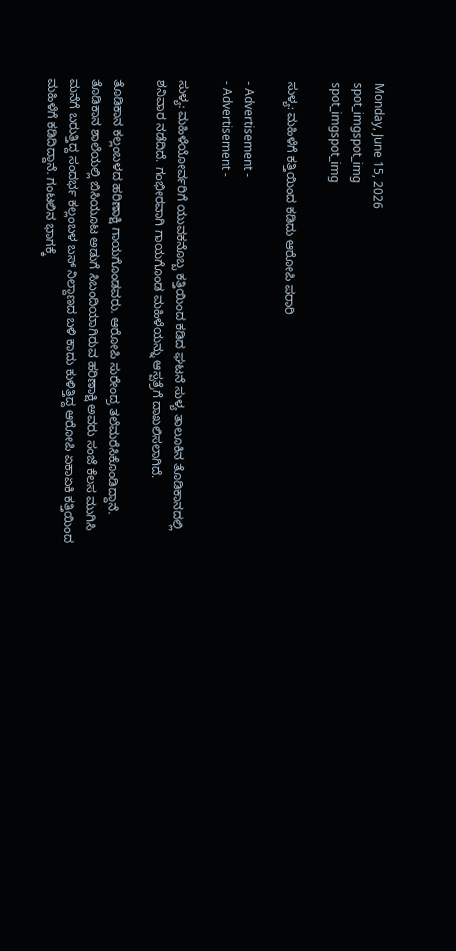Monday, June 15, 2026
spot_imgspot_img
spot_imgspot_img

ಸುಳ್ಯ: ಮಹಿಳೆಗೆ ಕತ್ತಿಯಿಂದ ಕಡಿದು ಆರೋಪಿ ಪರಾರಿ

- Advertisement -
- Advertisement -

ಸುಳ್ಯ: ಮಹಿಳೆಯೋರ್ವರಿಗೆ ಯುವಕನೊಬ್ಬ ಕತ್ತಿಯಿಂದ ಕಡಿದ ಘಟನೆ ಸುಳ್ಯ ತಾಲೂಕಿನ ತೊಡಿಕಾನದಲ್ಲಿ ಶನಿವಾರ ನಡೆದಿದೆ. ಗಂಭೀರವಾಗಿ ಗಾಯಗೊಂಡ ಮಹಿಳೆಯನ್ನು ಆಸ್ಪತ್ರೆಗೆ ದಾಖಲಿಸಲಾಗಿದೆ.

ತೊಡಿಕಾನ ಕಲ್ಲಂಬಳದ ಹರಿಣಾಕ್ಷಿ ಗಾಯಗೊಂಡವರು. ಆರೋಪಿ ಸುರೇಂದ್ರ ತಲೆಮರೆಸಿಕೊಂಡಿದ್ದಾನೆ. ತೊಡಿಕಾನ ಶಾಲೆಯಲ್ಲಿ ಬಿಸಿಯೂಟ ಅಡುಗೆ ಸಿಬಂದಿಯಾಗಿರುವ ಹರಿಣಾಕ್ಷಿ ಅವರು ಸಂಜೆ ಕೆಲಸ ಮುಗಿಸಿ ಮನೆಗೆ ಬರುತ್ತಿದ್ದ ಸಂದರ್ಭ ಕಲ್ಲಂಬಳ ಬಸ್ ನಿಲ್ದಾಣದ ಬಳಿ ಕಾದು ಕುಳಿತ್ತಿದ್ದ ಆರೋಪಿ ಏಕಾಏಕಿ ಕತ್ತಿಯಿಂದ ಮಹಿಳೆಗೆ ಕಡಿದಿದ್ದಾನೆ. ಗಂಟಲಿನ ಭಾಗಕ್ಕೆ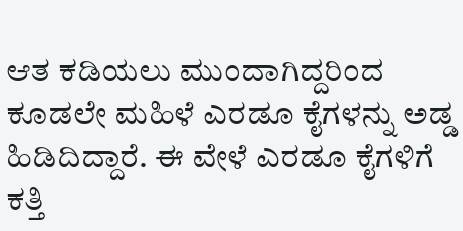ಆತ ಕಡಿಯಲು ಮುಂದಾಗಿದ್ದರಿಂದ ಕೂಡಲೇ ಮಹಿಳೆ ಎರಡೂ ಕೈಗಳನ್ನು ಅಡ್ಡ ಹಿಡಿದಿದ್ದಾರೆ. ಈ ವೇಳೆ ಎರಡೂ ಕೈಗಳಿಗೆ ಕತ್ತಿ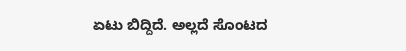ಏಟು ಬಿದ್ದಿದೆ. ಅಲ್ಲದೆ ಸೊಂಟದ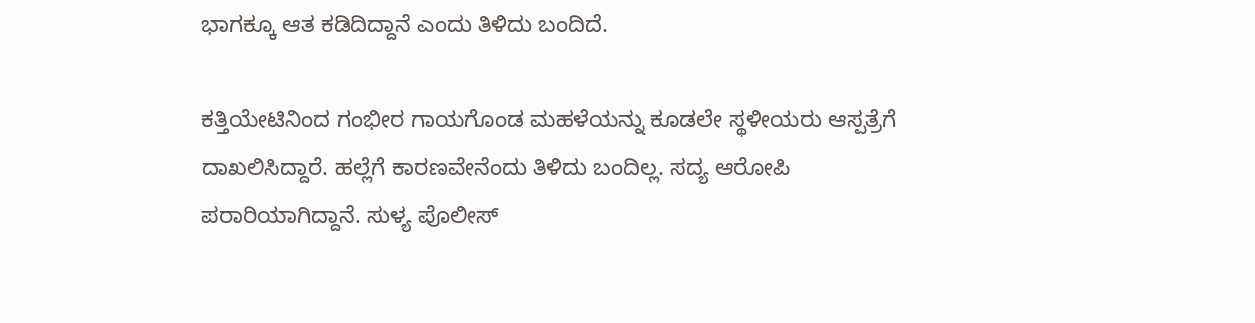ಭಾಗಕ್ಕೂ ಆತ ಕಡಿದಿದ್ದಾನೆ ಎಂದು ತಿಳಿದು ಬಂದಿದೆ.

ಕತ್ತಿಯೇಟಿನಿಂದ ಗಂಭೀರ ಗಾಯಗೊಂಡ ಮಹಳೆಯನ್ನು ಕೂಡಲೇ ಸ್ಥಳೀಯರು ಆಸ್ಪತ್ರೆಗೆ ದಾಖಲಿಸಿದ್ದಾರೆ. ಹಲ್ಲೆಗೆ ಕಾರಣವೇನೆಂದು ತಿಳಿದು ಬಂದಿಲ್ಲ. ಸದ್ಯ ಆರೋಪಿ ಪರಾರಿಯಾಗಿದ್ದಾನೆ. ಸುಳ್ಯ ಪೊಲೀಸ್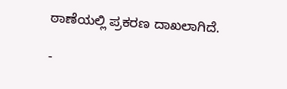ಠಾಣೆಯಲ್ಲಿ ಪ್ರಕರಣ ದಾಖಲಾಗಿದೆ.

-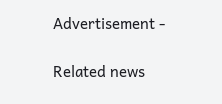Advertisement -

Related news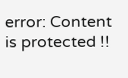error: Content is protected !!